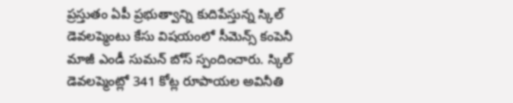ప్రస్తుతం ఏపీ ప్రభుత్వాన్ని కుదిపేస్తున్న స్కిల్ డెవలప్మెంటు కేసు విషయంలో సీమెన్స్ కంపెనీ మాజీ ఎండీ సుమన్ బోస్ స్పందించారు. స్కిల్ డెవలప్మెంట్లో 341 కోట్ల రూపాయల అవినీతి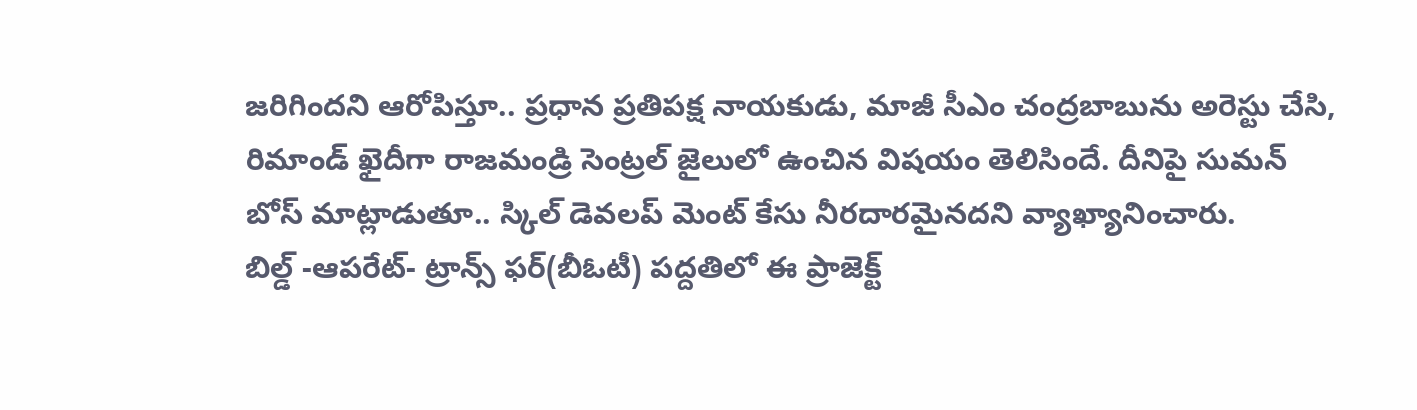జరిగిందని ఆరోపిస్తూ.. ప్రధాన ప్రతిపక్ష నాయకుడు, మాజీ సీఎం చంద్రబాబును అరెస్టు చేసి, రిమాండ్ ఖైదీగా రాజమండ్రి సెంట్రల్ జైలులో ఉంచిన విషయం తెలిసిందే. దీనిపై సుమన్ బోస్ మాట్లాడుతూ.. స్కిల్ డెవలప్ మెంట్ కేసు నీరదారమైనదని వ్యాఖ్యానించారు.
బిల్డ్ -ఆపరేట్- ట్రాన్స్ ఫర్(బీఓటీ) పద్దతిలో ఈ ప్రాజెక్ట్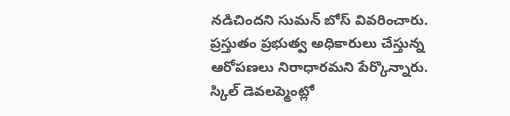నడిచిందని సుమన్ బోస్ వివరించారు. ప్రస్తుతం ప్రభుత్వ అధికారులు చేస్తున్న ఆరోపణలు నిరాధారమని పేర్కొన్నారు. స్కిల్ డెవలప్మెంట్లో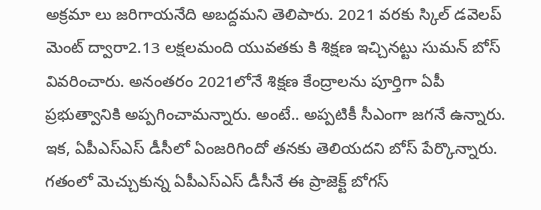అక్రమా లు జరిగాయనేది అబద్దమని తెలిపారు. 2021 వరకు స్కిల్ డవెలప్ మెంట్ ద్వారా2.13 లక్షలమంది యువతకు కి శిక్షణ ఇచ్చినట్టు సుమన్ బోస్ వివరించారు. అనంతరం 2021లోనే శిక్షణ కేంద్రాలను పూర్తిగా ఏపీ ప్రభుత్వానికి అప్పగించామన్నారు. అంటే.. అప్పటికీ సీఎంగా జగనే ఉన్నారు.
ఇక, ఏపీఎస్ఎస్ డీసీలో ఏంజరిగిందో తనకు తెలియదని బోస్ పేర్కొన్నారు. గతంలో మెచ్చుకున్న ఏపీఎస్ఎస్ డీసీనే ఈ ప్రాజెక్ట్ బోగస్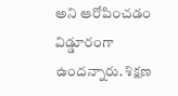అని ఆరోపించడం విడ్డూరంగా ఉందన్నారు. శిక్షణ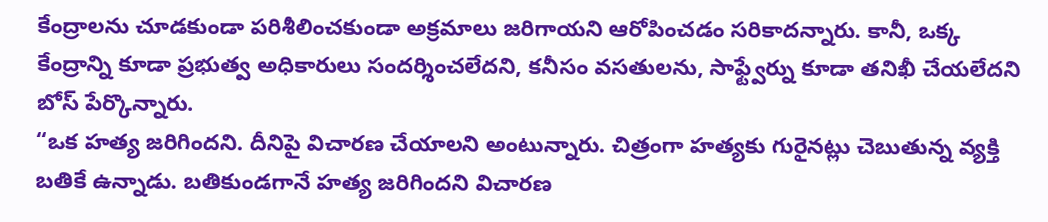కేంద్రాలను చూడకుండా పరిశీలించకుండా అక్రమాలు జరిగాయని ఆరోపించడం సరికాదన్నారు. కానీ, ఒక్క కేంద్రాన్ని కూడా ప్రభుత్వ అధికారులు సందర్శించలేదని, కనీసం వసతులను, సాఫ్ట్వేర్ను కూడా తనిఖీ చేయలేదని బోస్ పేర్కొన్నారు.
“ఒక హత్య జరిగిందని. దీనిపై విచారణ చేయాలని అంటున్నారు. చిత్రంగా హత్యకు గురైనట్లు చెబుతున్న వ్యక్తి బతికే ఉన్నాడు. బతికుండగానే హత్య జరిగిందని విచారణ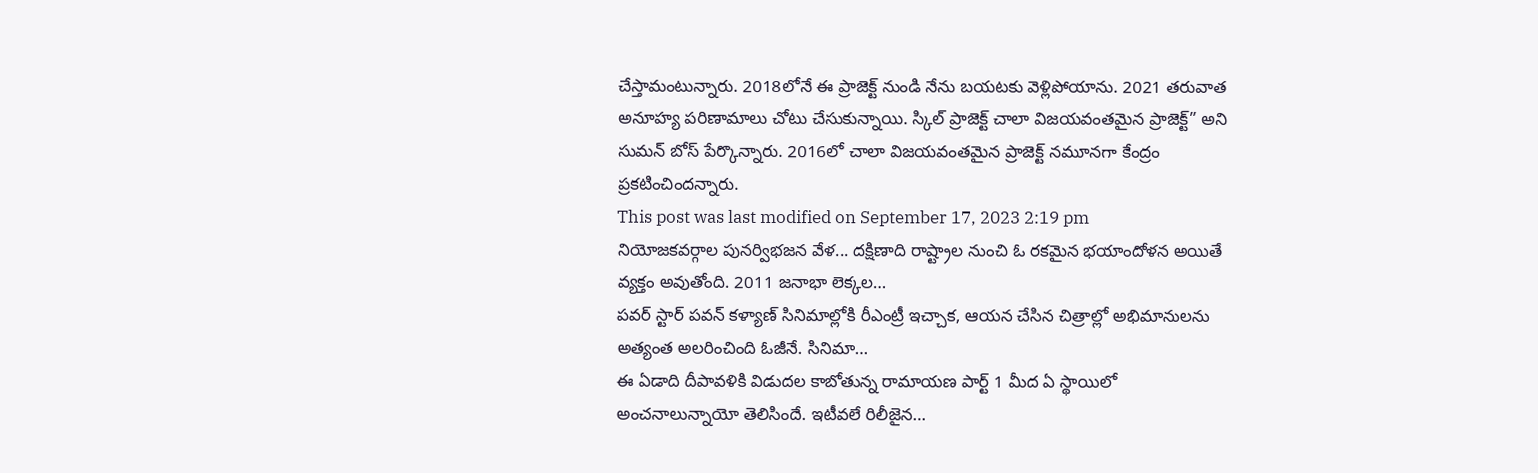చేస్తామంటున్నారు. 2018లోనే ఈ ప్రాజెక్ట్ నుండి నేను బయటకు వెళ్లిపోయాను. 2021 తరువాత అనూహ్య పరిణామాలు చోటు చేసుకున్నాయి. స్కిల్ ప్రాజెక్ట్ చాలా విజయవంతమైన ప్రాజెక్ట్” అని సుమన్ బోస్ పేర్కొన్నారు. 2016లో చాలా విజయవంతమైన ప్రాజెక్ట్ నమూనగా కేంద్రం ప్రకటించిందన్నారు.
This post was last modified on September 17, 2023 2:19 pm
నియోజకవర్గాల పునర్విభజన వేళ... దక్షిణాది రాష్ట్రాల నుంచి ఓ రకమైన భయాందోళన అయితే వ్యక్తం అవుతోంది. 2011 జనాభా లెక్కల…
పవర్ స్టార్ పవన్ కళ్యాణ్ సినిమాల్లోకి రీఎంట్రీ ఇచ్చాక, ఆయన చేసిన చిత్రాల్లో అభిమానులను అత్యంత అలరించింది ఓజీనే. సినిమా…
ఈ ఏడాది దీపావళికి విడుదల కాబోతున్న రామాయణ పార్ట్ 1 మీద ఏ స్థాయిలో అంచనాలున్నాయో తెలిసిందే. ఇటీవలే రిలీజైన…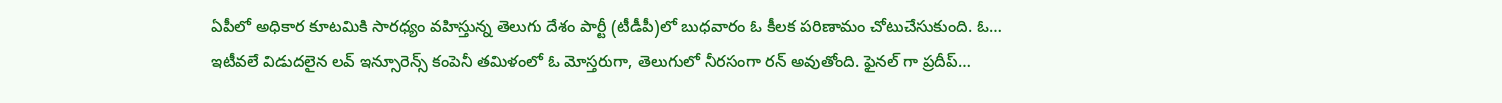ఏపీలో అధికార కూటమికి సారధ్యం వహిస్తున్న తెలుగు దేశం పార్టీ (టీడీపీ)లో బుధవారం ఓ కీలక పరిణామం చోటుచేసుకుంది. ఓ…
ఇటీవలే విడుదలైన లవ్ ఇన్సూరెన్స్ కంపెనీ తమిళంలో ఓ మోస్తరుగా, తెలుగులో నీరసంగా రన్ అవుతోంది. ఫైనల్ గా ప్రదీప్…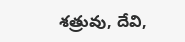శత్రువు, దేవి,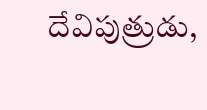దేవిపుత్రుడు,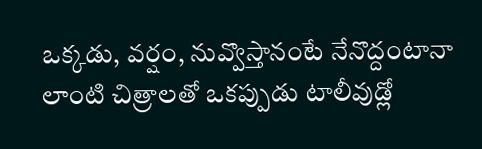ఒక్కడు, వర్షం, నువ్వొస్తానంటే నేనొద్దంటానా లాంటి చిత్రాలతో ఒకప్పుడు టాలీవుడ్లో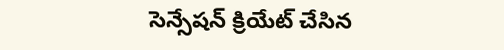సెన్సేషన్ క్రియేట్ చేసిన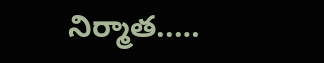నిర్మాత..…